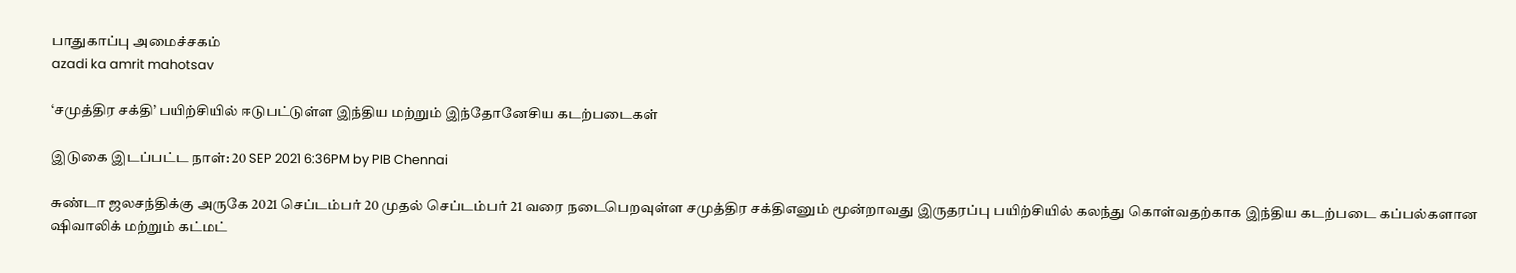பாதுகாப்பு அமைச்சகம்
azadi ka amrit mahotsav

‘சமுத்திர சக்தி’ பயிற்சியில் ஈடுபட்டுள்ள இந்திய மற்றும் இந்தோனேசிய கடற்படைகள்

இடுகை இடப்பட்ட நாள்: 20 SEP 2021 6:36PM by PIB Chennai

சுண்டா ஜலசந்திக்கு அருகே 2021 செப்டம்பர் 20 முதல் செப்டம்பர் 21 வரை நடைபெறவுள்ள சமுத்திர சக்திஎனும் மூன்றாவது இருதரப்பு பயிற்சியில் கலந்து கொள்வதற்காக இந்திய கடற்படை கப்பல்களான ஷிவாலிக் மற்றும் கட்மட்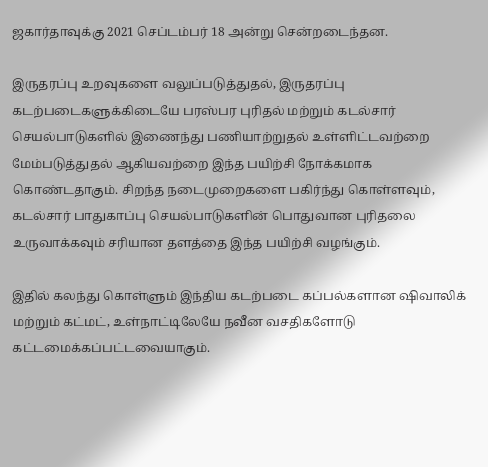ஜகார்தாவுக்கு 2021 செப்டம்பர் 18 அன்று சென்றடைந்தன.

இருதரப்பு உறவுகளை வலுப்படுத்துதல், இருதரப்பு கடற்படைகளுக்கிடையே பரஸ்பர புரிதல் மற்றும் கடல்சார் செயல்பாடுகளில் இணைந்து பணியாற்றுதல் உள்ளிட்டவற்றை மேம்படுத்துதல் ஆகியவற்றை இந்த பயிற்சி நோக்கமாக கொண்டதாகும். சிறந்த நடைமுறைகளை பகிர்ந்து கொள்ளவும், கடல்சார் பாதுகாப்பு செயல்பாடுகளின் பொதுவான புரிதலை உருவாக்கவும் சரியான தளத்தை இந்த பயிற்சி வழங்கும்.

இதில் கலந்து கொள்ளும் இந்திய கடற்படை கப்பல்களான ஷிவாலிக் மற்றும் கட்மட், உள்நாட்டிலேயே நவீன வசதிகளோடு கட்டமைக்கப்பட்டவையாகும்.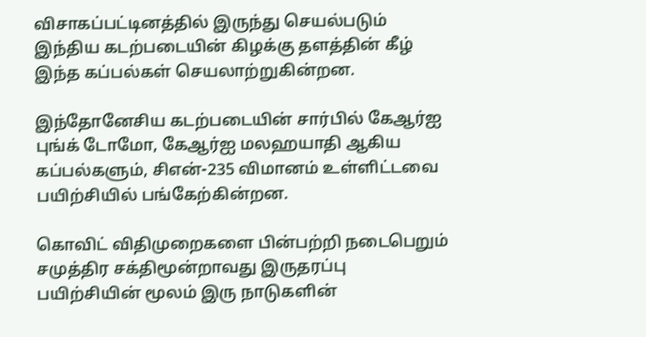விசாகப்பட்டினத்தில் இருந்து செயல்படும் இந்திய கடற்படையின் கிழக்கு தளத்தின் கீழ் இந்த கப்பல்கள் செயலாற்றுகின்றன.

இந்தோனேசிய கடற்படையின் சார்பில் கேஆர்ஐ புங்க் டோமோ, கேஆர்ஐ மலஹயாதி ஆகிய கப்பல்களும், சிஎன்-235 விமானம் உள்ளிட்டவை பயிற்சியில் பங்கேற்கின்றன.

கொவிட் விதிமுறைகளை பின்பற்றி நடைபெறும் சமுத்திர சக்திமூன்றாவது இருதரப்பு பயிற்சியின் மூலம் இரு நாடுகளின்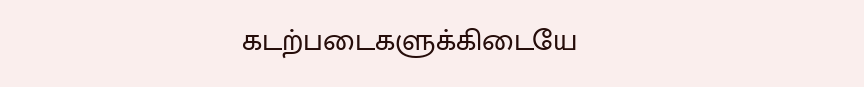கடற்படைகளுக்கிடையே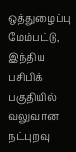ஒத்துழைப்பு மேம்பட்டு, இந்திய பசிபிக் பகுதியில் வலுவான நட்புறவு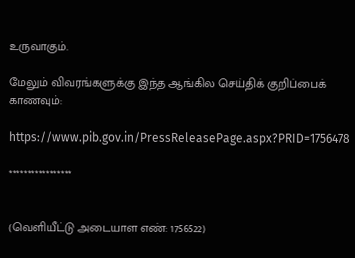உருவாகும்.

மேலும் விவரங்களுக்கு இந்த ஆங்கில செய்திக் குறிப்பைக் காணவும்:

https://www.pib.gov.in/PressReleasePage.aspx?PRID=1756478

*****************


(வெளியீட்டு அடையாள எண்: 1756522)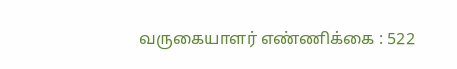வருகையாளர் எண்ணிக்கை : 522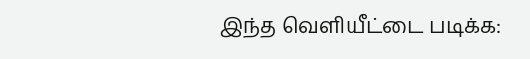இந்த வெளியீட்டை படிக்க: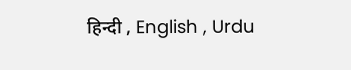हिन्दी , English , Urdu